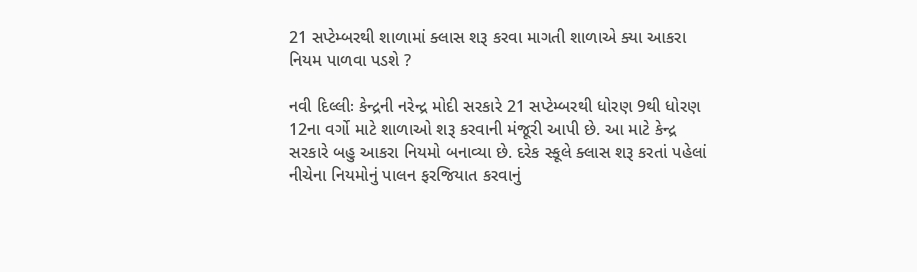21 સપ્ટેમ્બરથી શાળામાં ક્લાસ શરૂ કરવા માગતી શાળાએ ક્યા આકરા નિયમ પાળવા પડશે ?

નવી દિલ્લીઃ કેન્દ્રની નરેન્દ્ર મોદી સરકારે 21 સપ્ટેમ્બરથી ધોરણ 9થી ધોરણ 12ના વર્ગો માટે શાળાઓ શરૂ કરવાની મંજૂરી આપી છે. આ માટે કેન્દ્ર સરકારે બહુ આકરા નિયમો બનાવ્યા છે. દરેક સ્કૂલે ક્લાસ શરૂ કરતાં પહેલાં નીચેના નિયમોનું પાલન ફરજિયાત કરવાનું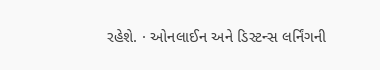રહેશે. · ઓનલાઈન અને ડિસ્ટન્સ લર્નિંગની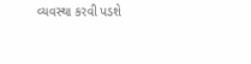વ્યવસ્થા કરવી પડશે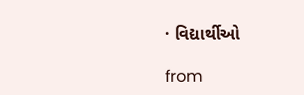· વિદ્યાર્થીઓ

from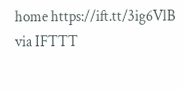home https://ift.tt/3ig6VlB
via IFTTT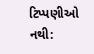ટિપ્પણીઓ નથી: